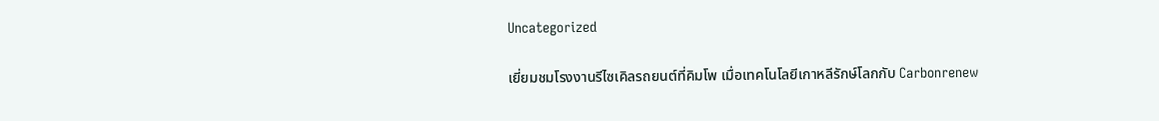Uncategorized

เยี่ยมชมโรงงานรีไซเคิลรถยนต์ที่คิมโพ เมื่อเทคโนโลยีเกาหลีรักษ์โลกกับ Carbonrenew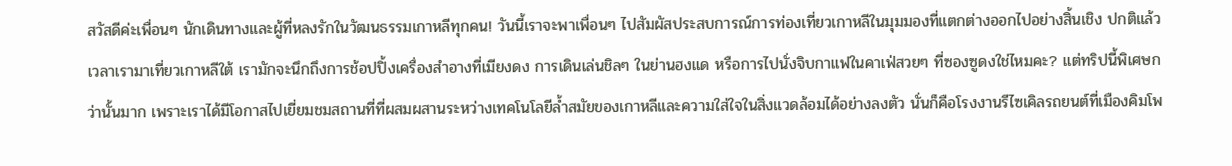สวัสดีค่ะเพื่อนๆ นักเดินทางและผู้ที่หลงรักในวัฒนธรรมเกาหลีทุกคน! วันนี้เราจะพาเพื่อนๆ ไปสัมผัสประสบการณ์การท่องเที่ยวเกาหลีในมุมมองที่แตกต่างออกไปอย่างสิ้นเชิง ปกติแล้วเวลาเรามาเที่ยวเกาหลีใต้ เรามักจะนึกถึงการช้อปปิ้งเครื่องสำอางที่เมียงดง การเดินเล่นชิลๆ ในย่านฮงแด หรือการไปนั่งจิบกาแฟในคาเฟ่สวยๆ ที่ซองซูดงใช่ไหมคะ? แต่ทริปนี้พิเศษกว่านั้นมาก เพราะเราได้มีโอกาสไปเยี่ยมชมสถานที่ที่ผสมผสานระหว่างเทคโนโลยีล้ำสมัยของเกาหลีและความใส่ใจในสิ่งแวดล้อมได้อย่างลงตัว นั่นก็คือโรงงานรีไซเคิลรถยนต์ที่เมืองคิมโพ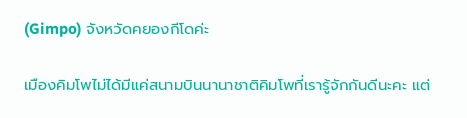(Gimpo) จังหวัดคยองกีโดค่ะ

เมืองคิมโพไม่ได้มีแค่สนามบินนานาชาติคิมโพที่เรารู้จักกันดีนะคะ แต่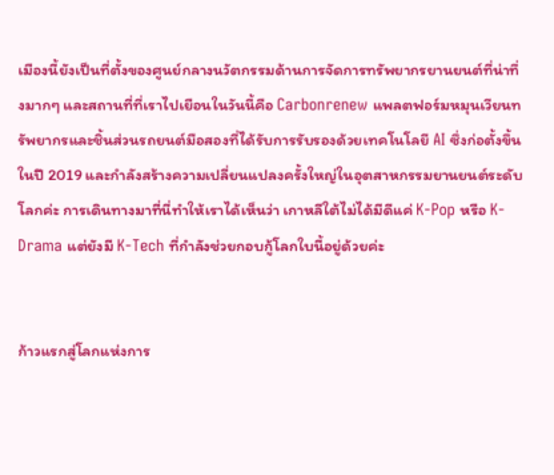เมืองนี้ยังเป็นที่ตั้งของศูนย์กลางนวัตกรรมด้านการจัดการทรัพยากรยานยนต์ที่น่าทึ่งมากๆ และสถานที่ที่เราไปเยือนในวันนี้คือ Carbonrenew แพลตฟอร์มหมุนเวียนทรัพยากรและชิ้นส่วนรถยนต์มือสองที่ได้รับการรับรองด้วยเทคโนโลยี AI ซึ่งก่อตั้งขึ้นในปี 2019 และกำลังสร้างความเปลี่ยนแปลงครั้งใหญ่ในอุตสาหกรรมยานยนต์ระดับโลกค่ะ การเดินทางมาที่นี่ทำให้เราได้เห็นว่า เกาหลีใต้ไม่ได้มีดีแค่ K-Pop หรือ K-Drama แต่ยังมี K-Tech ที่กำลังช่วยกอบกู้โลกใบนี้อยู่ด้วยค่ะ


ก้าวแรกสู่โลกแห่งการ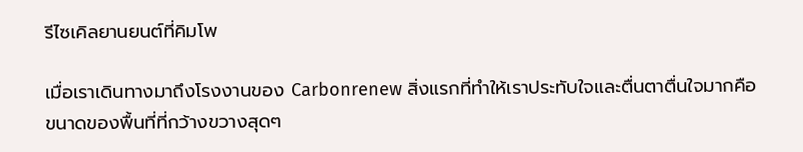รีไซเคิลยานยนต์ที่คิมโพ

เมื่อเราเดินทางมาถึงโรงงานของ Carbonrenew สิ่งแรกที่ทำให้เราประทับใจและตื่นตาตื่นใจมากคือขนาดของพื้นที่ที่กว้างขวางสุดๆ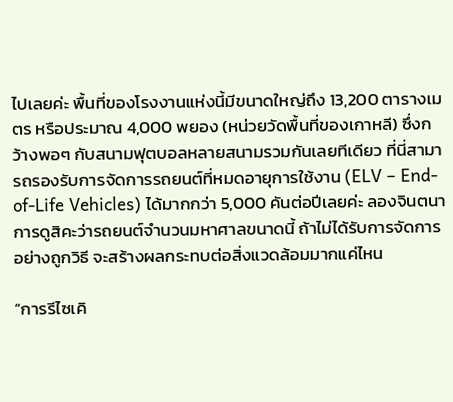ไปเลยค่ะ พื้นที่ของโรงงานแห่งนี้มีขนาดใหญ่ถึง 13,200 ตารางเมตร หรือประมาณ 4,000 พยอง (หน่วยวัดพื้นที่ของเกาหลี) ซึ่งกว้างพอๆ กับสนามฟุตบอลหลายสนามรวมกันเลยทีเดียว ที่นี่สามารถรองรับการจัดการรถยนต์ที่หมดอายุการใช้งาน (ELV – End-of-Life Vehicles) ได้มากกว่า 5,000 คันต่อปีเลยค่ะ ลองจินตนาการดูสิคะว่ารถยนต์จำนวนมหาศาลขนาดนี้ ถ้าไม่ได้รับการจัดการอย่างถูกวิธี จะสร้างผลกระทบต่อสิ่งแวดล้อมมากแค่ไหน

“การรีไซเคิ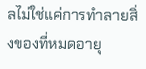ลไม่ใช่แค่การทำลายสิ่งของที่หมดอายุ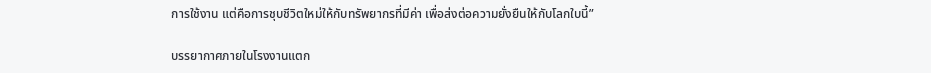การใช้งาน แต่คือการชุบชีวิตใหม่ให้กับทรัพยากรที่มีค่า เพื่อส่งต่อความยั่งยืนให้กับโลกใบนี้”

บรรยากาศภายในโรงงานแตก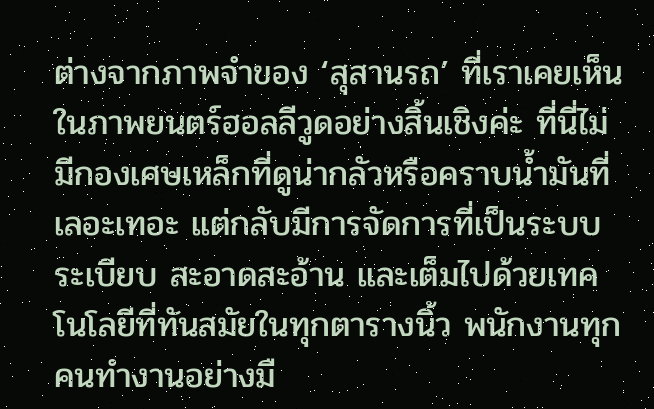ต่างจากภาพจำของ ‘สุสานรถ’ ที่เราเคยเห็นในภาพยนตร์ฮอลลีวูดอย่างสิ้นเชิงค่ะ ที่นี่ไม่มีกองเศษเหล็กที่ดูน่ากลัวหรือคราบน้ำมันที่เลอะเทอะ แต่กลับมีการจัดการที่เป็นระบบระเบียบ สะอาดสะอ้าน และเต็มไปด้วยเทคโนโลยีที่ทันสมัยในทุกตารางนิ้ว พนักงานทุกคนทำงานอย่างมื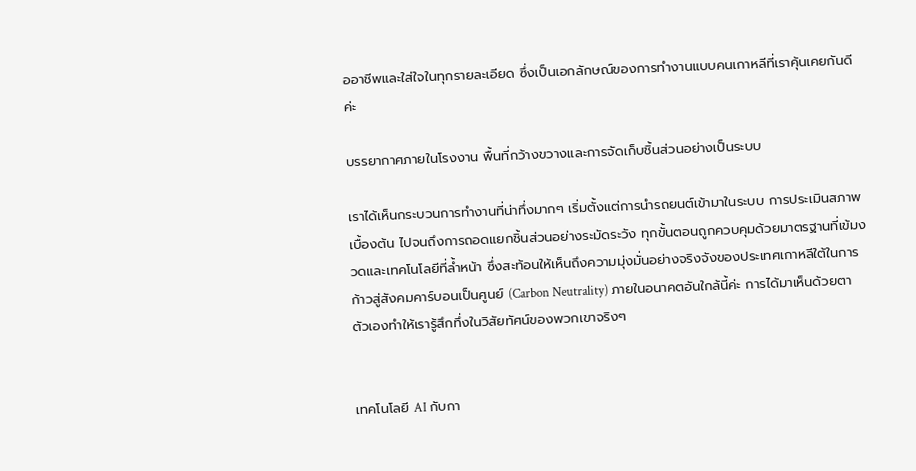ออาชีพและใส่ใจในทุกรายละเอียด ซึ่งเป็นเอกลักษณ์ของการทำงานแบบคนเกาหลีที่เราคุ้นเคยกันดีค่ะ

บรรยากาศภายในโรงงาน พื้นที่กว้างขวางและการจัดเก็บชิ้นส่วนอย่างเป็นระบบ

เราได้เห็นกระบวนการทำงานที่น่าทึ่งมากๆ เริ่มตั้งแต่การนำรถยนต์เข้ามาในระบบ การประเมินสภาพเบื้องต้น ไปจนถึงการถอดแยกชิ้นส่วนอย่างระมัดระวัง ทุกขั้นตอนถูกควบคุมด้วยมาตรฐานที่เข้มงวดและเทคโนโลยีที่ล้ำหน้า ซึ่งสะท้อนให้เห็นถึงความมุ่งมั่นอย่างจริงจังของประเทศเกาหลีใต้ในการก้าวสู่สังคมคาร์บอนเป็นศูนย์ (Carbon Neutrality) ภายในอนาคตอันใกล้นี้ค่ะ การได้มาเห็นด้วยตาตัวเองทำให้เรารู้สึกทึ่งในวิสัยทัศน์ของพวกเขาจริงๆ


เทคโนโลยี AI กับกา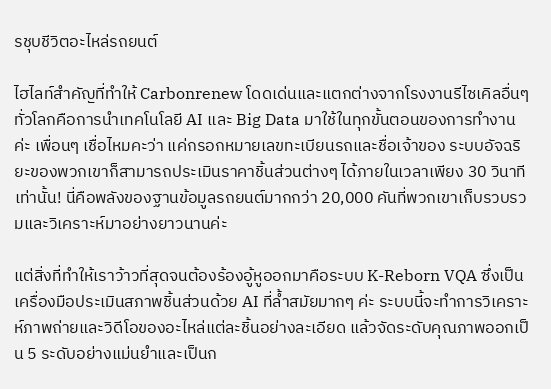รชุบชีวิตอะไหล่รถยนต์

ไฮไลท์สำคัญที่ทำให้ Carbonrenew โดดเด่นและแตกต่างจากโรงงานรีไซเคิลอื่นๆ ทั่วโลกคือการนำเทคโนโลยี AI และ Big Data มาใช้ในทุกขั้นตอนของการทำงานค่ะ เพื่อนๆ เชื่อไหมคะว่า แค่กรอกหมายเลขทะเบียนรถและชื่อเจ้าของ ระบบอัจฉริยะของพวกเขาก็สามารถประเมินราคาชิ้นส่วนต่างๆ ได้ภายในเวลาเพียง 30 วินาทีเท่านั้น! นี่คือพลังของฐานข้อมูลรถยนต์มากกว่า 20,000 คันที่พวกเขาเก็บรวบรวมและวิเคราะห์มาอย่างยาวนานค่ะ

แต่สิ่งที่ทำให้เราว้าวที่สุดจนต้องร้องอู้หูออกมาคือระบบ K-Reborn VQA ซึ่งเป็นเครื่องมือประเมินสภาพชิ้นส่วนด้วย AI ที่ล้ำสมัยมากๆ ค่ะ ระบบนี้จะทำการวิเคราะห์ภาพถ่ายและวิดีโอของอะไหล่แต่ละชิ้นอย่างละเอียด แล้วจัดระดับคุณภาพออกเป็น 5 ระดับอย่างแม่นยำและเป็นก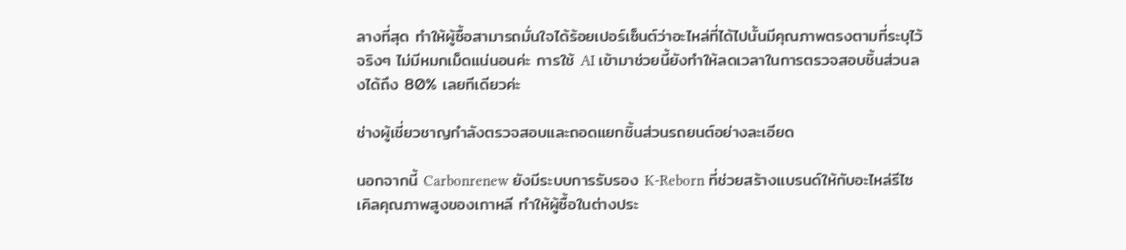ลางที่สุด ทำให้ผู้ซื้อสามารถมั่นใจได้ร้อยเปอร์เซ็นต์ว่าอะไหล่ที่ได้ไปนั้นมีคุณภาพตรงตามที่ระบุไว้จริงๆ ไม่มีหมกเม็ดแน่นอนค่ะ การใช้ AI เข้ามาช่วยนี้ยังทำให้ลดเวลาในการตรวจสอบชิ้นส่วนลงได้ถึง 80% เลยทีเดียวค่ะ

ช่างผู้เชี่ยวชาญกำลังตรวจสอบและถอดแยกชิ้นส่วนรถยนต์อย่างละเอียด

นอกจากนี้ Carbonrenew ยังมีระบบการรับรอง K-Reborn ที่ช่วยสร้างแบรนด์ให้กับอะไหล่รีไซเคิลคุณภาพสูงของเกาหลี ทำให้ผู้ซื้อในต่างประ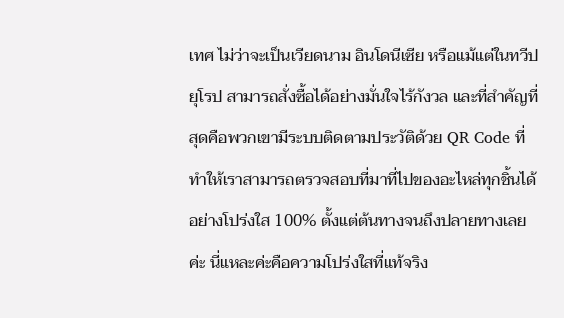เทศ ไม่ว่าจะเป็นเวียดนาม อินโดนีเซีย หรือแม้แต่ในทวีปยุโรป สามารถสั่งซื้อได้อย่างมั่นใจไร้กังวล และที่สำคัญที่สุดคือพวกเขามีระบบติดตามประวัติด้วย QR Code ที่ทำให้เราสามารถตรวจสอบที่มาที่ไปของอะไหล่ทุกชิ้นได้อย่างโปร่งใส 100% ตั้งแต่ต้นทางจนถึงปลายทางเลยค่ะ นี่แหละค่ะคือความโปร่งใสที่แท้จริง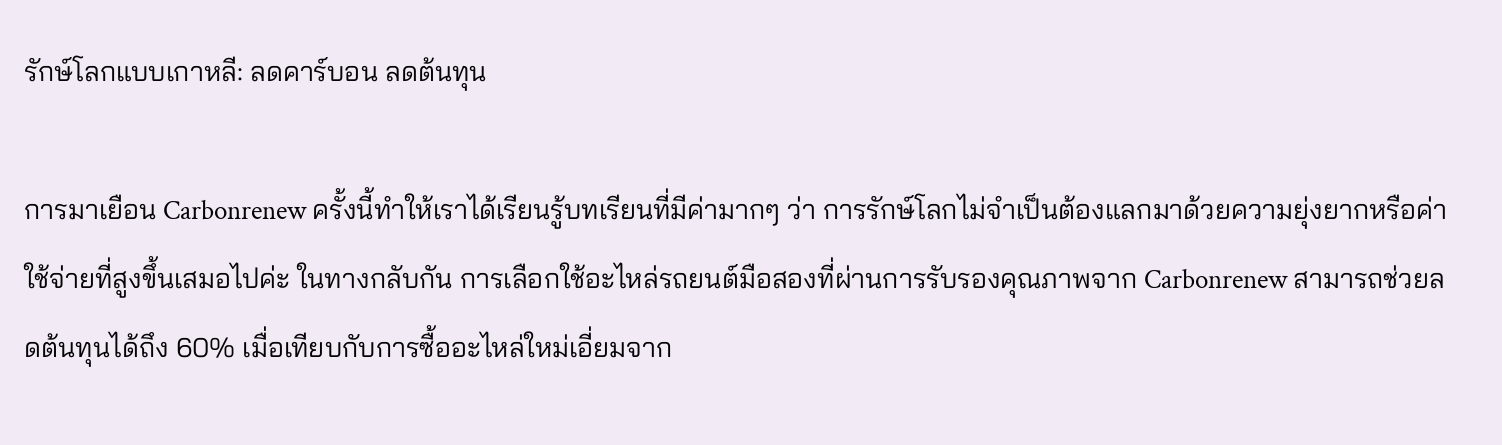รักษ์โลกแบบเกาหลี: ลดคาร์บอน ลดต้นทุน

การมาเยือน Carbonrenew ครั้งนี้ทำให้เราได้เรียนรู้บทเรียนที่มีค่ามากๆ ว่า การรักษ์โลกไม่จำเป็นต้องแลกมาด้วยความยุ่งยากหรือค่าใช้จ่ายที่สูงขึ้นเสมอไปค่ะ ในทางกลับกัน การเลือกใช้อะไหล่รถยนต์มือสองที่ผ่านการรับรองคุณภาพจาก Carbonrenew สามารถช่วยลดต้นทุนได้ถึง 60% เมื่อเทียบกับการซื้ออะไหล่ใหม่เอี่ยมจาก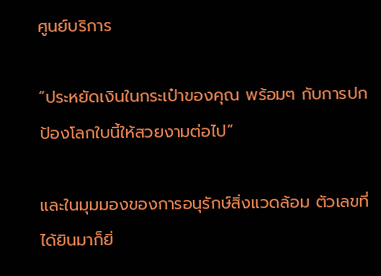ศูนย์บริการ

“ประหยัดเงินในกระเป๋าของคุณ พร้อมๆ กับการปกป้องโลกใบนี้ให้สวยงามต่อไป”

และในมุมมองของการอนุรักษ์สิ่งแวดล้อม ตัวเลขที่ได้ยินมาก็ยิ่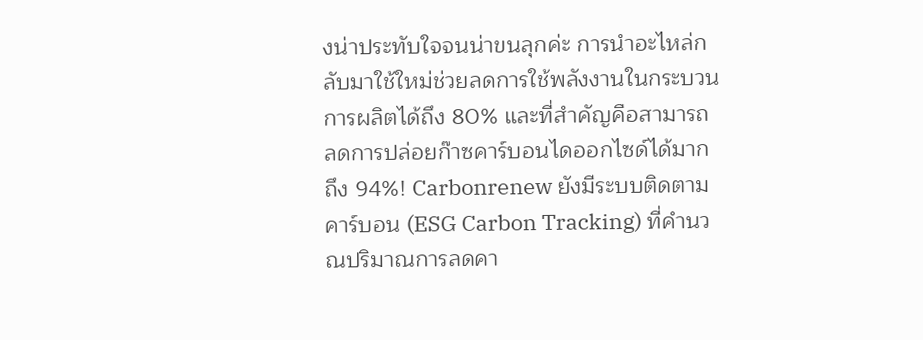งน่าประทับใจจนน่าขนลุกค่ะ การนำอะไหล่กลับมาใช้ใหม่ช่วยลดการใช้พลังงานในกระบวนการผลิตได้ถึง 80% และที่สำคัญคือสามารถลดการปล่อยก๊าซคาร์บอนไดออกไซด์ได้มากถึง 94%! Carbonrenew ยังมีระบบติดตามคาร์บอน (ESG Carbon Tracking) ที่คำนวณปริมาณการลดคา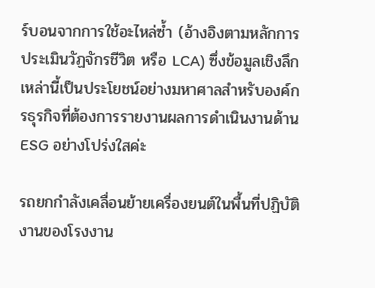ร์บอนจากการใช้อะไหล่ซ้ำ (อ้างอิงตามหลักการประเมินวัฏจักรชีวิต หรือ LCA) ซึ่งข้อมูลเชิงลึกเหล่านี้เป็นประโยชน์อย่างมหาศาลสำหรับองค์กรธุรกิจที่ต้องการรายงานผลการดำเนินงานด้าน ESG อย่างโปร่งใสค่ะ

รถยกกำลังเคลื่อนย้ายเครื่องยนต์ในพื้นที่ปฏิบัติงานของโรงงาน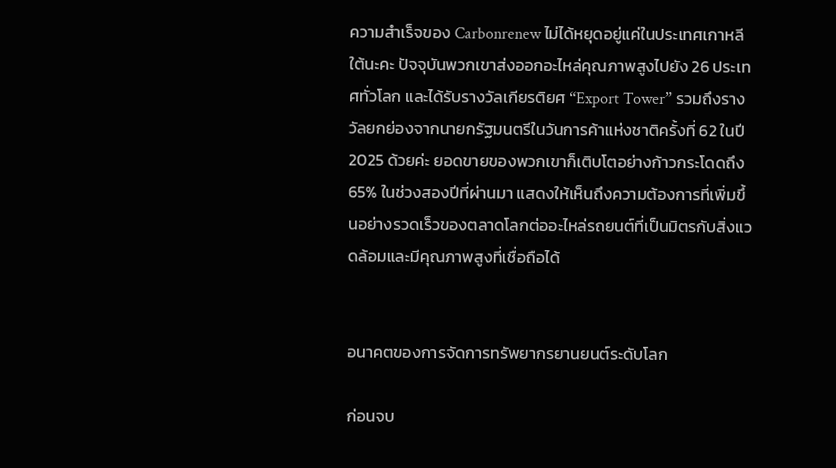ความสำเร็จของ Carbonrenew ไม่ได้หยุดอยู่แค่ในประเทศเกาหลีใต้นะคะ ปัจจุบันพวกเขาส่งออกอะไหล่คุณภาพสูงไปยัง 26 ประเทศทั่วโลก และได้รับรางวัลเกียรติยศ “Export Tower” รวมถึงรางวัลยกย่องจากนายกรัฐมนตรีในวันการค้าแห่งชาติครั้งที่ 62 ในปี 2025 ด้วยค่ะ ยอดขายของพวกเขาก็เติบโตอย่างก้าวกระโดดถึง 65% ในช่วงสองปีที่ผ่านมา แสดงให้เห็นถึงความต้องการที่เพิ่มขึ้นอย่างรวดเร็วของตลาดโลกต่ออะไหล่รถยนต์ที่เป็นมิตรกับสิ่งแวดล้อมและมีคุณภาพสูงที่เชื่อถือได้


อนาคตของการจัดการทรัพยากรยานยนต์ระดับโลก

ก่อนจบ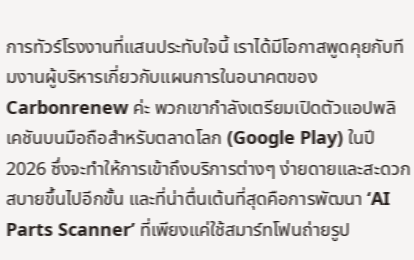การทัวร์โรงงานที่แสนประทับใจนี้ เราได้มีโอกาสพูดคุยกับทีมงานผู้บริหารเกี่ยวกับแผนการในอนาคตของ Carbonrenew ค่ะ พวกเขากำลังเตรียมเปิดตัวแอปพลิเคชันบนมือถือสำหรับตลาดโลก (Google Play) ในปี 2026 ซึ่งจะทำให้การเข้าถึงบริการต่างๆ ง่ายดายและสะดวกสบายขึ้นไปอีกขั้น และที่น่าตื่นเต้นที่สุดคือการพัฒนา ‘AI Parts Scanner’ ที่เพียงแค่ใช้สมาร์ทโฟนถ่ายรูป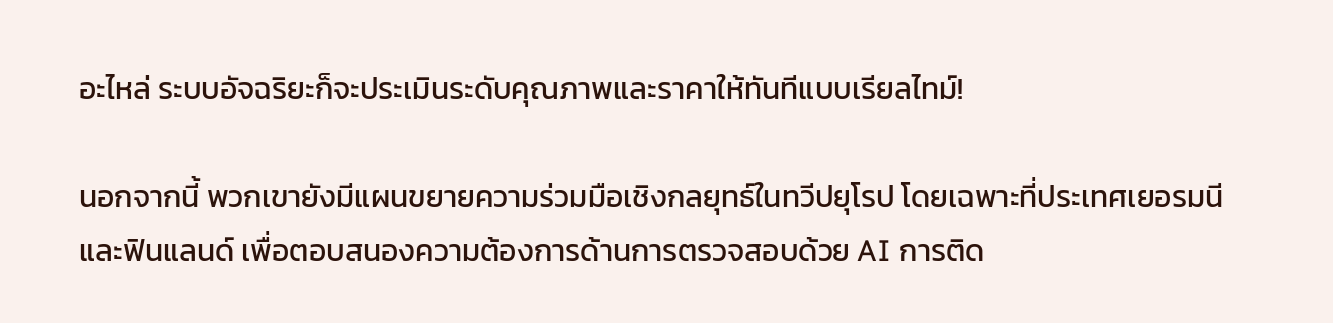อะไหล่ ระบบอัจฉริยะก็จะประเมินระดับคุณภาพและราคาให้ทันทีแบบเรียลไทม์!

นอกจากนี้ พวกเขายังมีแผนขยายความร่วมมือเชิงกลยุทธ์ในทวีปยุโรป โดยเฉพาะที่ประเทศเยอรมนีและฟินแลนด์ เพื่อตอบสนองความต้องการด้านการตรวจสอบด้วย AI การติด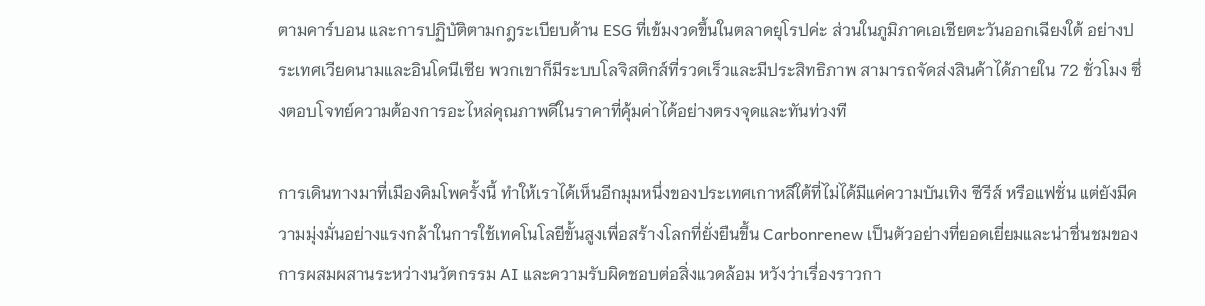ตามคาร์บอน และการปฏิบัติตามกฎระเบียบด้าน ESG ที่เข้มงวดขึ้นในตลาดยุโรปค่ะ ส่วนในภูมิภาคเอเชียตะวันออกเฉียงใต้ อย่างประเทศเวียดนามและอินโดนีเซีย พวกเขาก็มีระบบโลจิสติกส์ที่รวดเร็วและมีประสิทธิภาพ สามารถจัดส่งสินค้าได้ภายใน 72 ชั่วโมง ซึ่งตอบโจทย์ความต้องการอะไหล่คุณภาพดีในราคาที่คุ้มค่าได้อย่างตรงจุดและทันท่วงที

การเดินทางมาที่เมืองคิมโพครั้งนี้ ทำให้เราได้เห็นอีกมุมหนึ่งของประเทศเกาหลีใต้ที่ไม่ได้มีแค่ความบันเทิง ซีรีส์ หรือแฟชั่น แต่ยังมีความมุ่งมั่นอย่างแรงกล้าในการใช้เทคโนโลยีขั้นสูงเพื่อสร้างโลกที่ยั่งยืนขึ้น Carbonrenew เป็นตัวอย่างที่ยอดเยี่ยมและน่าชื่นชมของการผสมผสานระหว่างนวัตกรรม AI และความรับผิดชอบต่อสิ่งแวดล้อม หวังว่าเรื่องราวกา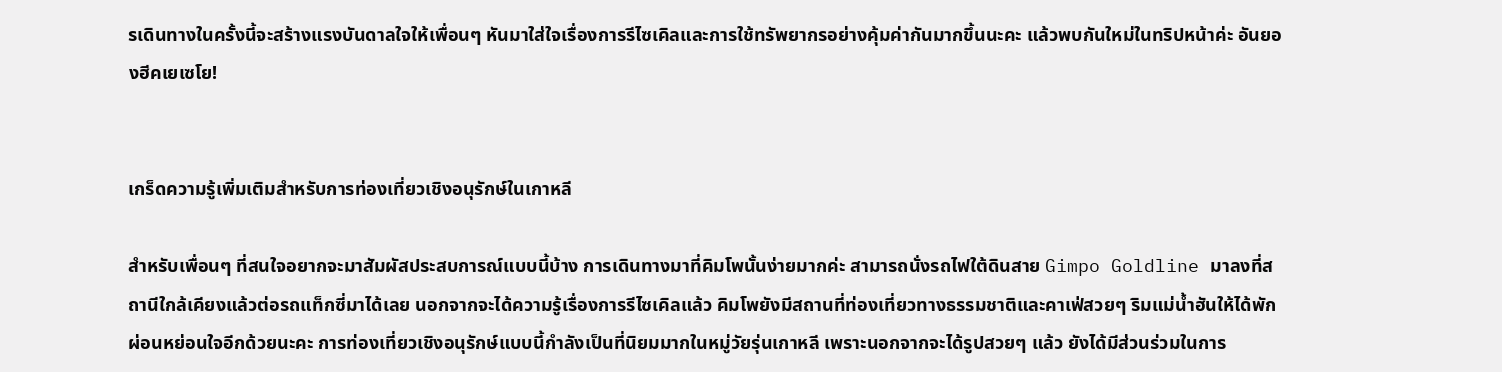รเดินทางในครั้งนี้จะสร้างแรงบันดาลใจให้เพื่อนๆ หันมาใส่ใจเรื่องการรีไซเคิลและการใช้ทรัพยากรอย่างคุ้มค่ากันมากขึ้นนะคะ แล้วพบกันใหม่ในทริปหน้าค่ะ อันยองฮีคเยเซโย!


เกร็ดความรู้เพิ่มเติมสำหรับการท่องเที่ยวเชิงอนุรักษ์ในเกาหลี

สำหรับเพื่อนๆ ที่สนใจอยากจะมาสัมผัสประสบการณ์แบบนี้บ้าง การเดินทางมาที่คิมโพนั้นง่ายมากค่ะ สามารถนั่งรถไฟใต้ดินสาย Gimpo Goldline มาลงที่สถานีใกล้เคียงแล้วต่อรถแท็กซี่มาได้เลย นอกจากจะได้ความรู้เรื่องการรีไซเคิลแล้ว คิมโพยังมีสถานที่ท่องเที่ยวทางธรรมชาติและคาเฟ่สวยๆ ริมแม่น้ำฮันให้ได้พักผ่อนหย่อนใจอีกด้วยนะคะ การท่องเที่ยวเชิงอนุรักษ์แบบนี้กำลังเป็นที่นิยมมากในหมู่วัยรุ่นเกาหลี เพราะนอกจากจะได้รูปสวยๆ แล้ว ยังได้มีส่วนร่วมในการ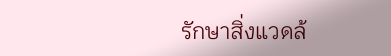รักษาสิ่งแวดล้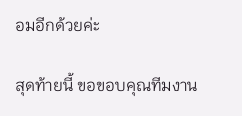อมอีกด้วยค่ะ

สุดท้ายนี้ ขอขอบคุณทีมงาน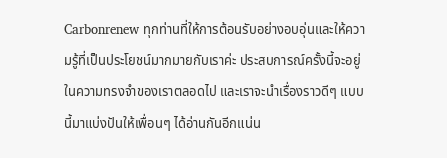Carbonrenew ทุกท่านที่ให้การต้อนรับอย่างอบอุ่นและให้ความรู้ที่เป็นประโยชน์มากมายกับเราค่ะ ประสบการณ์ครั้งนี้จะอยู่ในความทรงจำของเราตลอดไป และเราจะนำเรื่องราวดีๆ แบบนี้มาแบ่งปันให้เพื่อนๆ ได้อ่านกันอีกแน่น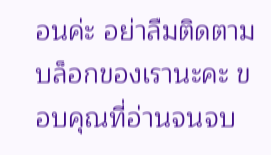อนค่ะ อย่าลืมติดตามบล็อกของเรานะคะ ขอบคุณที่อ่านจนจบ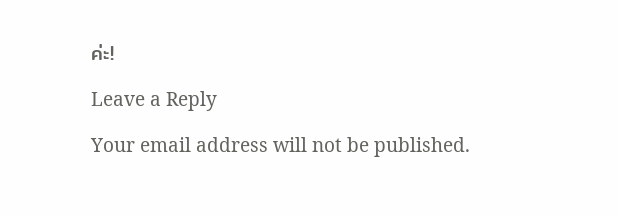ค่ะ!

Leave a Reply

Your email address will not be published.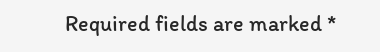Required fields are marked *